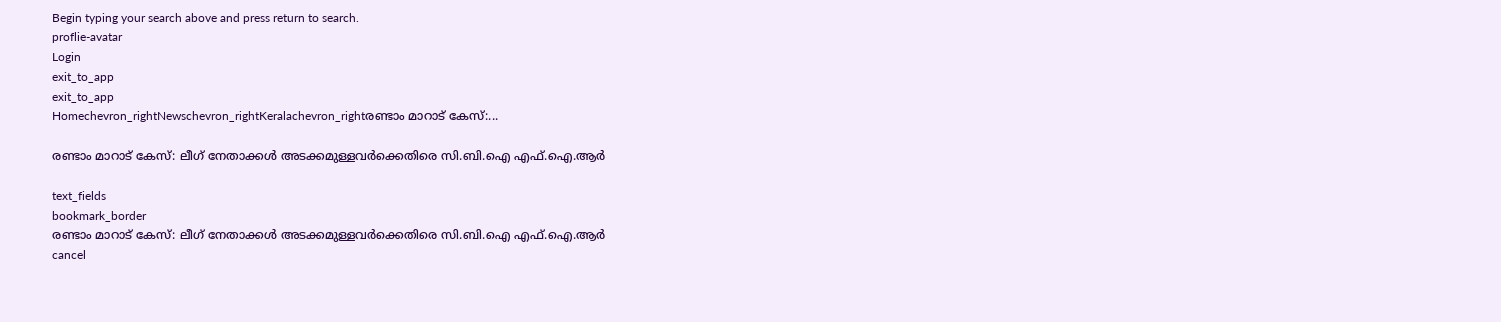Begin typing your search above and press return to search.
proflie-avatar
Login
exit_to_app
exit_to_app
Homechevron_rightNewschevron_rightKeralachevron_rightരണ്ടാം മാറാട് കേസ്:...

രണ്ടാം മാറാട് കേസ്: ലീഗ് നേതാക്കള്‍ അടക്കമുള്ളവര്‍ക്കെതിരെ സി.ബി.ഐ എഫ്.ഐ.ആര്‍

text_fields
bookmark_border
രണ്ടാം മാറാട് കേസ്: ലീഗ് നേതാക്കള്‍ അടക്കമുള്ളവര്‍ക്കെതിരെ സി.ബി.ഐ എഫ്.ഐ.ആര്‍
cancel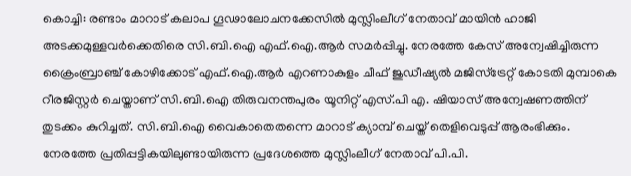കൊച്ചി: രണ്ടാം മാറാട് കലാപ ഗൂഢാലോചനക്കേസില്‍ മുസ്ലിംലീഗ് നേതാവ് മായിന്‍ ഹാജി അടക്കമുള്ളവര്‍ക്കെതിരെ സി.ബി.ഐ എഫ്.ഐ.ആര്‍ സമര്‍പ്പിച്ചു. നേരത്തേ കേസ് അന്വേഷിച്ചിരുന്ന ക്രൈംബ്രാഞ്ച് കോഴിക്കോട് എഫ്.ഐ.ആര്‍ എറണാകുളം ചീഫ് ജുഡീഷ്യല്‍ മജിസ്ട്രേറ്റ് കോടതി മുമ്പാകെ റീരജിസ്റ്റര്‍ ചെയ്താണ് സി.ബി.ഐ തിരുവനന്തപുരം യൂനിറ്റ് എസ്.പി എ. ഷിയാസ് അന്വേഷണത്തിന് തുടക്കം കുറിച്ചത്. സി.ബി.ഐ വൈകാതെതന്നെ മാറാട് ക്യാമ്പ് ചെയ്ത് തെളിവെടുപ്പ് ആരംഭിക്കും. നേരത്തേ പ്രതിപ്പട്ടികയിലുണ്ടായിരുന്ന പ്രദേശത്തെ മുസ്ലിംലീഗ് നേതാവ് പി.പി.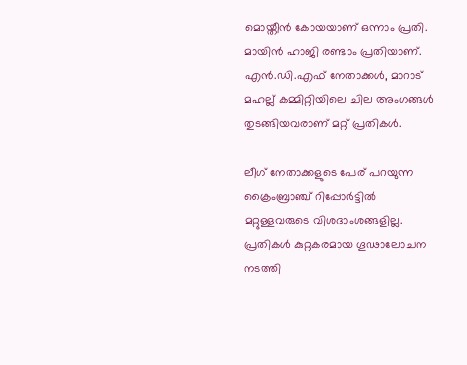മൊയ്തീന്‍ കോയയാണ് ഒന്നാം പ്രതി. മായിന്‍ ഹാജി രണ്ടാം പ്രതിയാണ്. എന്‍.ഡി.എഫ് നേതാക്കള്‍, മാറാട് മഹല്ല് കമ്മിറ്റിയിലെ ചില അംഗങ്ങള്‍ തുടങ്ങിയവരാണ് മറ്റ് പ്രതികള്‍.

ലീഗ് നേതാക്കളുടെ പേര് പറയുന്ന ക്രൈംബ്രാഞ്ച് റിപ്പോര്‍ട്ടില്‍ മറ്റുള്ളവരുടെ വിശദാംശങ്ങളില്ല. പ്രതികള്‍ കുറ്റകരമായ ഗൂഢാലോചന നടത്തി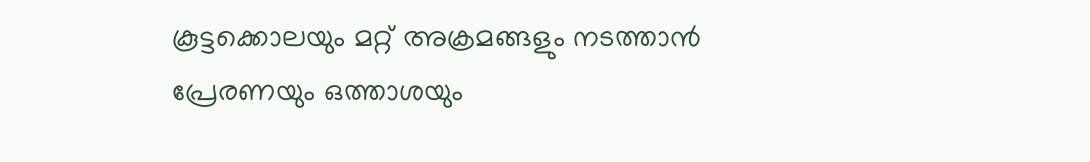കൂട്ടക്കൊലയും മറ്റ് അക്രമങ്ങളും നടത്താന്‍ പ്രേരണയും ഒത്താശയും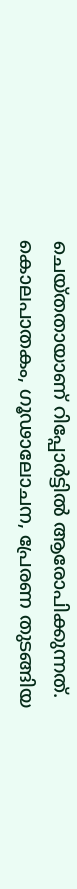ചെയ്തതായാണ് റിപ്പോര്‍ട്ടില്‍ ആരോപിക്കുന്നത്. കൊലപാതകം, ഗൂഢാലോചന, പ്രേരണ തുടങ്ങിയ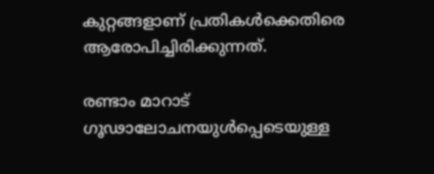കുറ്റങ്ങളാണ് പ്രതികള്‍ക്കെതിരെ ആരോപിച്ചിരിക്കുന്നത്.

രണ്ടാം മാറാട് ഗൂഢാലോചനയുള്‍പ്പെടെയുള്ള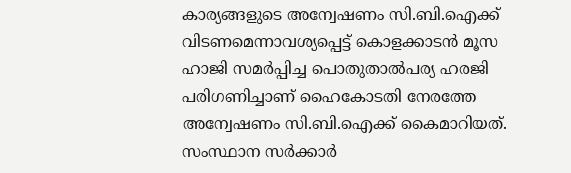കാര്യങ്ങളുടെ അന്വേഷണം സി.ബി.ഐക്ക് വിടണമെന്നാവശ്യപ്പെട്ട് കൊളക്കാടന്‍ മൂസ ഹാജി സമര്‍പ്പിച്ച പൊതുതാല്‍പര്യ ഹരജി പരിഗണിച്ചാണ് ഹൈകോടതി നേരത്തേ അന്വേഷണം സി.ബി.ഐക്ക് കൈമാറിയത്. സംസ്ഥാന സര്‍ക്കാര്‍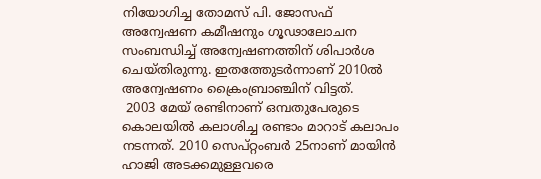നിയോഗിച്ച തോമസ് പി. ജോസഫ് അന്വേഷണ കമീഷനും ഗൂഢാലോചന സംബന്ധിച്ച് അന്വേഷണത്തിന് ശിപാര്‍ശ ചെയ്തിരുന്നു. ഇതത്തേുടര്‍ന്നാണ് 2010ല്‍ അന്വേഷണം ക്രൈംബ്രാഞ്ചിന് വിട്ടത്.
 2003 മേയ് രണ്ടിനാണ് ഒമ്പതുപേരുടെ കൊലയില്‍ കലാശിച്ച രണ്ടാം മാറാട് കലാപം നടന്നത്. 2010 സെപ്റ്റംബര്‍ 25നാണ് മായിന്‍ ഹാജി അടക്കമുള്ളവരെ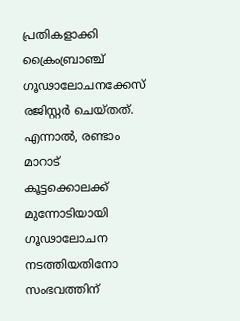പ്രതികളാക്കി ക്രൈംബ്രാഞ്ച് ഗൂഢാലോചനക്കേസ് രജിസ്റ്റര്‍ ചെയ്തത്. എന്നാല്‍, രണ്ടാം മാറാട് കൂട്ടക്കൊലക്ക് മുന്നോടിയായി ഗൂഢാലോചന നടത്തിയതിനോ സംഭവത്തിന്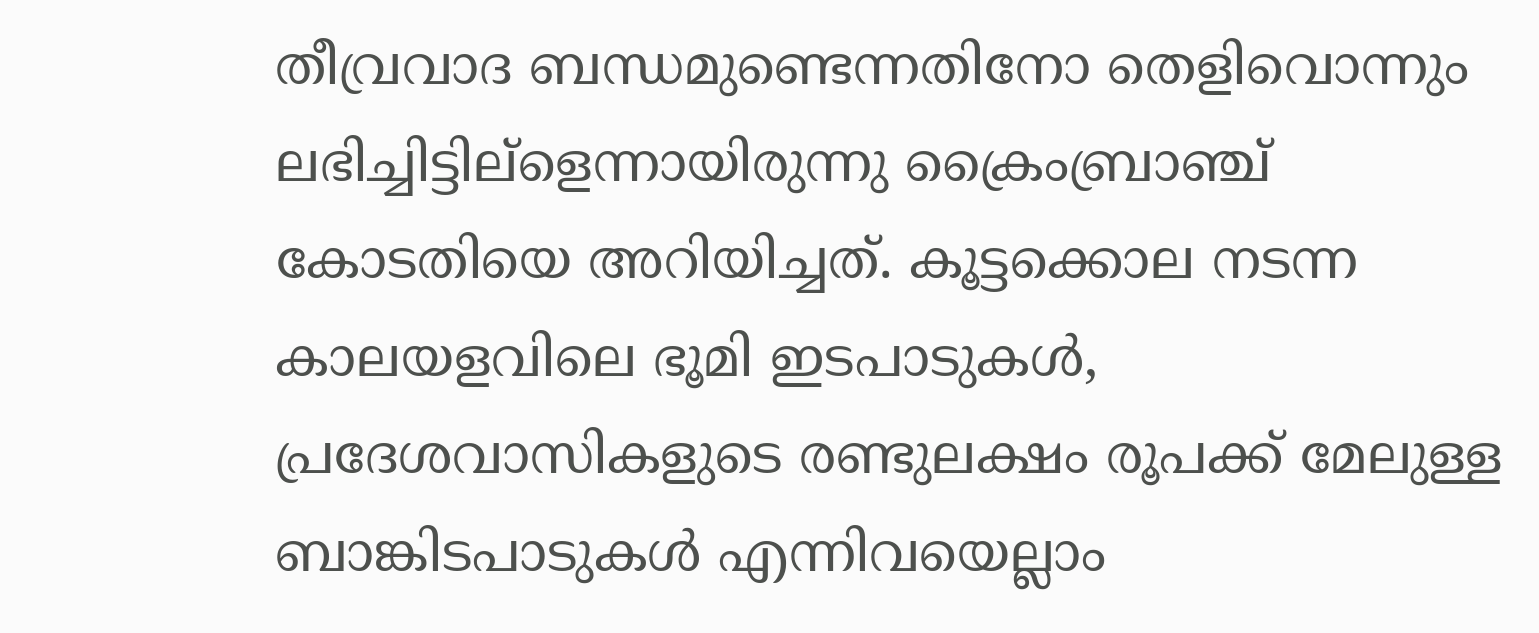തീവ്രവാദ ബന്ധമുണ്ടെന്നതിനോ തെളിവൊന്നും ലഭിച്ചിട്ടില്ളെന്നായിരുന്നു ക്രൈംബ്രാഞ്ച് കോടതിയെ അറിയിച്ചത്. കൂട്ടക്കൊല നടന്ന കാലയളവിലെ ഭൂമി ഇടപാടുകള്‍, പ്രദേശവാസികളുടെ രണ്ടുലക്ഷം രൂപക്ക് മേലുള്ള ബാങ്കിടപാടുകള്‍ എന്നിവയെല്ലാം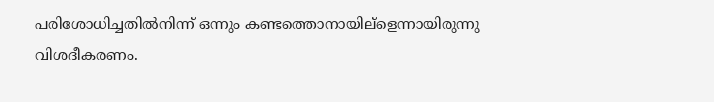പരിശോധിച്ചതില്‍നിന്ന് ഒന്നും കണ്ടത്തൊനായില്ളെന്നായിരുന്നു വിശദീകരണം.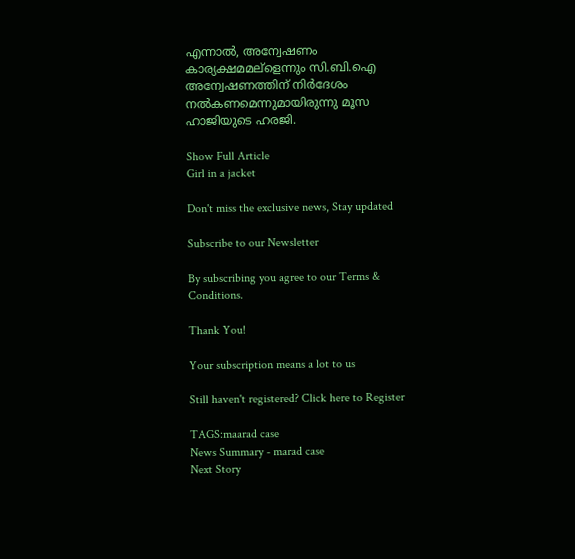എന്നാല്‍, അന്വേഷണം കാര്യക്ഷമമല്ളെന്നും സി.ബി.ഐ അന്വേഷണത്തിന് നിര്‍ദേശം നല്‍കണമെന്നുമായിരുന്നു മൂസ ഹാജിയുടെ ഹരജി.

Show Full Article
Girl in a jacket

Don't miss the exclusive news, Stay updated

Subscribe to our Newsletter

By subscribing you agree to our Terms & Conditions.

Thank You!

Your subscription means a lot to us

Still haven't registered? Click here to Register

TAGS:maarad case
News Summary - marad case
Next Story